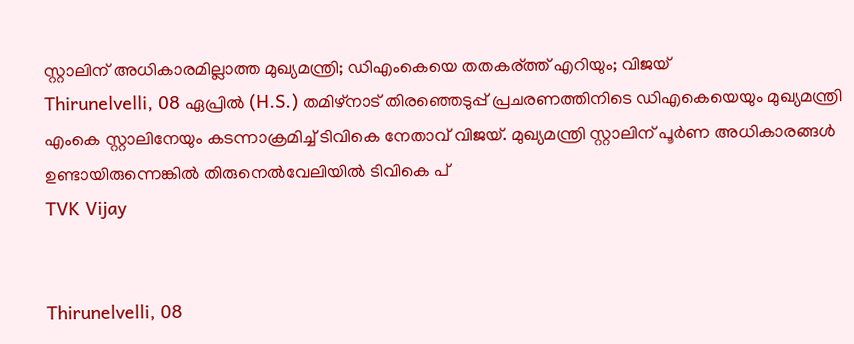സ്റ്റാലിന് അധികാരമില്ലാത്ത മുഖ്യമന്ത്രി; ഡിഎംകെയെ തതകര്ത്ത് എറിയും; വിജയ്
Thirunelvelli, 08 ഏപ്രില്‍ (H.S.) തമിഴ്‌നാട് തിരഞ്ഞെടുപ്പ് പ്രചരണത്തിനിടെ ഡിഎകെയെയും മുഖ്യമന്ത്രി എംകെ സ്റ്റാലിനേയും കടന്നാക്രമിച്ച് ടിവികെ നേതാവ് വിജയ്. മുഖ്യമന്ത്രി സ്റ്റാലിന് പൂര്‍ണ അധികാരങ്ങള്‍ ഉണ്ടായിരുന്നെങ്കില്‍ തിരുനെല്‍വേലിയില്‍ ടിവികെ പ്
TVK Vijay


Thirunelvelli, 08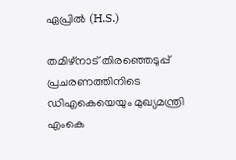ഏപ്രില്‍ (H.S.)

തമിഴ്‌നാട് തിരഞ്ഞെടുപ്പ് പ്രചരണത്തിനിടെ ഡിഎകെയെയും മുഖ്യമന്ത്രി എംകെ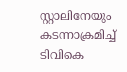സ്റ്റാലിനേയും കടന്നാക്രമിച്ച് ടിവികെ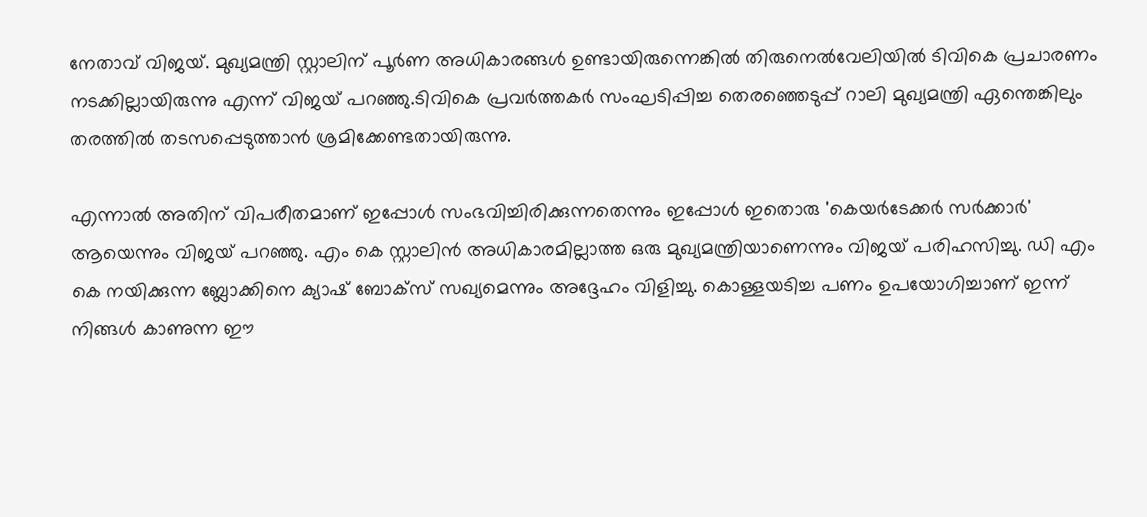നേതാവ് വിജയ്. മുഖ്യമന്ത്രി സ്റ്റാലിന് പൂര്‍ണ അധികാരങ്ങള്‍ ഉണ്ടായിരുന്നെങ്കില്‍ തിരുനെല്‍വേലിയില്‍ ടിവികെ പ്രചാരണം നടക്കില്ലായിരുന്നു എന്ന് വിജയ് പറഞ്ഞു.ടിവികെ പ്രവര്‍ത്തകര്‍ സംഘടിപ്പിച്ച തെരഞ്ഞെടുപ്പ് റാലി മുഖ്യമന്ത്രി ഏന്തെങ്കിലും തരത്തില്‍ തടസപ്പെടുത്താന്‍ ശ്രമിക്കേണ്ടതായിരുന്നു.

എന്നാല്‍ അതിന് വിപരീതമാണ് ഇപ്പോള്‍ സംഭവിച്ചിരിക്കുന്നതെന്നും ഇപ്പോള്‍ ഇതൊരു 'കെയര്‍ടേക്കര്‍ സര്‍ക്കാര്‍' ആയെന്നും വിജയ് പറഞ്ഞു. എം കെ സ്റ്റാലിന്‍ അധികാരമില്ലാത്ത ഒരു മുഖ്യമന്ത്രിയാണെന്നും വിജയ് പരിഹസിച്ചു. ഡി എം കെ നയിക്കുന്ന ബ്ലോക്കിനെ ക്യാഷ് ബോക്സ് സഖ്യമെന്നും അദ്ദേഹം വിളിച്ചു. കൊള്ളയടിച്ച പണം ഉപയോഗിച്ചാണ് ഇന്ന് നിങ്ങള്‍ കാണുന്ന ഈ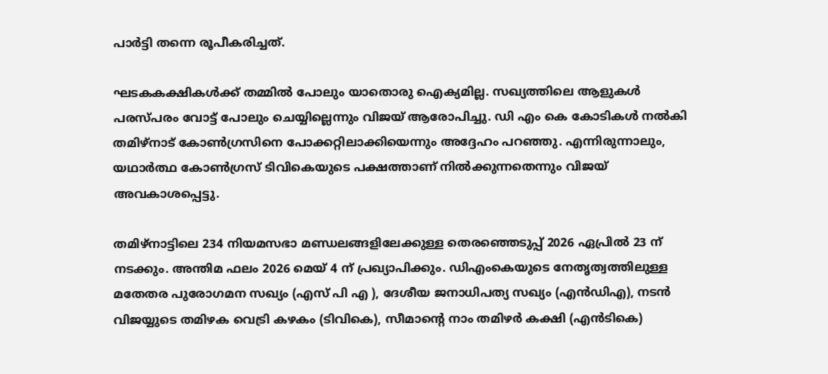പാര്‍ട്ടി തന്നെ രൂപീകരിച്ചത്.

ഘടകകക്ഷികള്‍ക്ക് തമ്മില്‍ പോലും യാതൊരു ഐക്യമില്ല. സഖ്യത്തിലെ ആളുകള്‍ പരസ്പരം വോട്ട് പോലും ചെയ്യില്ലെന്നും വിജയ് ആരോപിച്ചു. ഡി എം കെ കോടികള്‍ നല്‍കി തമിഴ്നാട് കോണ്‍ഗ്രസിനെ പോക്കറ്റിലാക്കിയെന്നും അദ്ദേഹം പറഞ്ഞു. എന്നിരുന്നാലും, യഥാര്‍ത്ഥ കോണ്‍ഗ്രസ് ടിവികെയുടെ പക്ഷത്താണ് നില്‍ക്കുന്നതെന്നും വിജയ് അവകാശപ്പെട്ടു.

തമിഴ്നാട്ടിലെ 234 നിയമസഭാ മണ്ഡലങ്ങളിലേക്കുള്ള തെരഞ്ഞെടുപ്പ് 2026 ഏപ്രില്‍ 23 ന് നടക്കും. അന്തിമ ഫലം 2026 മെയ് 4 ന് പ്രഖ്യാപിക്കും. ഡിഎംകെയുടെ നേതൃത്വത്തിലുള്ള മതേതര പുരോഗമന സഖ്യം (എസ് പി എ ), ദേശീയ ജനാധിപത്യ സഖ്യം (എന്‍ഡിഎ), നടന്‍ വിജയ്യുടെ തമിഴക വെട്രി കഴകം (ടിവികെ), സീമാന്റെ നാം തമിഴര്‍ കക്ഷി (എന്‍ടികെ)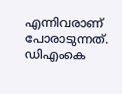എന്നിവരാണ് പോരാടുന്നത്. ഡിഎംകെ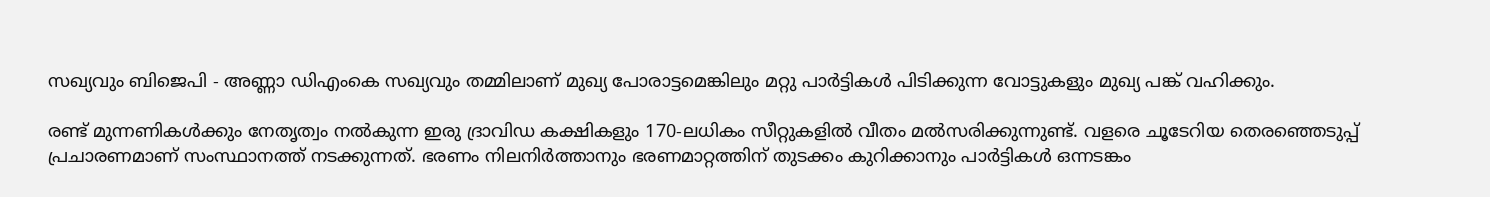സഖ്യവും ബിജെപി - അണ്ണാ ഡിഎംകെ സഖ്യവും തമ്മിലാണ് മുഖ്യ പോരാട്ടമെങ്കിലും മറ്റു പാര്‍ട്ടികള്‍ പിടിക്കുന്ന വോട്ടുകളും മുഖ്യ പങ്ക് വഹിക്കും.

രണ്ട് മുന്നണികള്‍ക്കും നേതൃത്വം നല്‍കുന്ന ഇരു ദ്രാവിഡ കക്ഷികളും 170-ലധികം സീറ്റുകളില്‍ വീതം മല്‍സരിക്കുന്നുണ്ട്. വളരെ ചൂടേറിയ തെരഞ്ഞെടുപ്പ് പ്രചാരണമാണ് സംസ്ഥാനത്ത് നടക്കുന്നത്. ഭരണം നിലനിര്‍ത്താനും ഭരണമാറ്റത്തിന് തുടക്കം കുറിക്കാനും പാര്‍ട്ടികള്‍ ഒന്നടങ്കം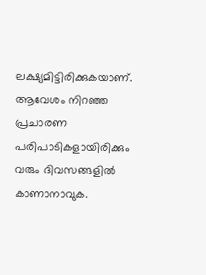ലക്ഷ്യമിട്ടിരിക്കുകയാണ്. ആവേശം നിറഞ്ഞ പ്രചാരണ പരിപാടികളായിരിക്കും വരും ദിവസങ്ങളില്‍ കാണാനാവുക.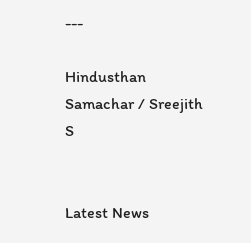---

Hindusthan Samachar / Sreejith S


Latest News